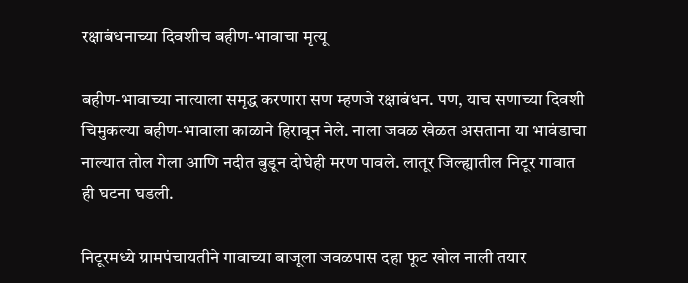रक्षाबंधनाच्या दिवशीच बहीण-भावाचा मृत्यू

बहीण-भावाच्या नात्याला समृद्ध करणारा सण म्हणजे रक्षाबंधन. पण, याच सणाच्या दिवशी चिमुकल्या बहीण-भावाला काळाने हिरावून नेले. नाला जवळ खेळत असताना या भावंडाचा नाल्यात तोल गेला आणि नदीत बुडून दोघेही मरण पावले. लातूर जिल्ह्यातील निटूर गावात ही घटना घडली.

निटूरमध्ये ग्रामपंचायतीने गावाच्या बाजूला जवळपास दहा फूट खोल नाली तयार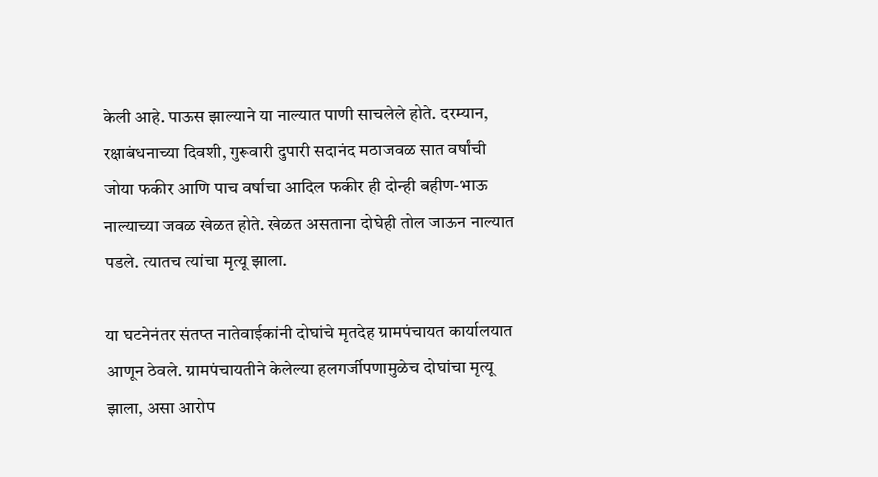केली आहे. पाऊस झाल्याने या नाल्यात पाणी साचलेले होते. दरम्यान, रक्षाबंधनाच्या दिवशी, गुरूवारी दुपारी सदानंद मठाजवळ सात वर्षांची जोया फकीर आणि पाच वर्षाचा आदिल फकीर ही दोन्ही बहीण-भाऊ नाल्याच्या जवळ खेळत होते. खेळत असताना दोघेही तोल जाऊन नाल्यात पडले. त्यातच त्यांचा मृत्यू झाला.

या घटनेनंतर संतप्त नातेवाईकांनी दोघांचे मृतदेह ग्रामपंचायत कार्यालयात आणून ठेवले. ग्रामपंचायतीने केलेल्या हलगर्जीपणामुळेच दोघांचा मृत्यू झाला, असा आरोप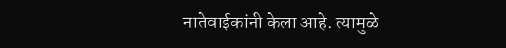नातेवाईकांनी केला आहे. त्यामुळे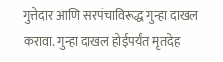गुत्तेदार आणि सरपंचाविरूद्ध गुन्हा दाखल करावा. गुन्हा दाखल होईपर्यंत मृतदेह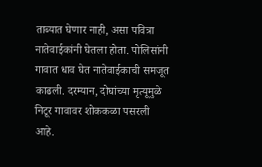ताब्यात घेणार नाही, असा पवित्रा नातेवाईकांनी घेतला होता. पोलिसांनी गावात धाव घेत नातेवाईकाची समजूत काढली. दरम्यान, दोघांच्या मृत्यूमुळे निटूर गावावर शोककळा पसरली आहे.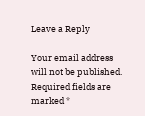Leave a Reply

Your email address will not be published. Required fields are marked *